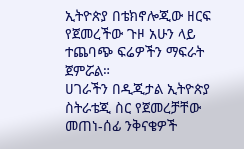ኢትዮጵያ በቴክኖሎጂው ዘርፍ የጀመረችው ጉዞ አሁን ላይ ተጨባጭ ፍሬዎችን ማፍራት ጀምሯል።
ሀገራችን በዲጂታል ኢትዮጵያ ስትራቴጂ ስር የጀመረቻቸው መጠነ-ሰፊ ንቅናቄዎች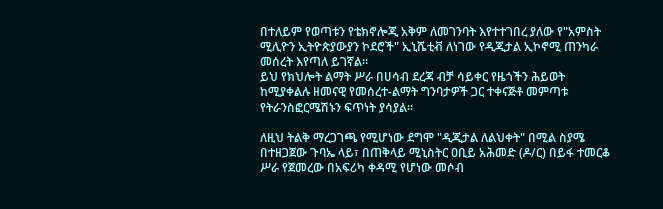በተለይም የወጣቱን የቴክኖሎጂ አቅም ለመገንባት እየተተገበረ ያለው የ"አምስት ሚሊዮን ኢትዮጵያውያን ኮደሮች" ኢኒሼቲቭ ለነገው የዲጂታል ኢኮኖሚ ጠንካራ መሰረት እየጣለ ይገኛል።
ይህ የክህሎት ልማት ሥራ በሀሳብ ደረጃ ብቻ ሳይቀር የዜጎችን ሕይወት ከሚያቀልሉ ዘመናዊ የመሰረተ-ልማት ግንባታዎች ጋር ተቀናጅቶ መምጣቱ የትራንስፎርሜሽኑን ፍጥነት ያሳያል።

ለዚህ ትልቅ ማረጋገጫ የሚሆነው ደግሞ "ዲጂታል ለልህቀት" በሚል ስያሜ በተዘጋጀው ጉባኤ ላይ፣ በጠቅላይ ሚኒስትር ዐቢይ አሕመድ (ዶ/ር) በይፋ ተመርቆ ሥራ የጀመረው በአፍሪካ ቀዳሚ የሆነው መሶብ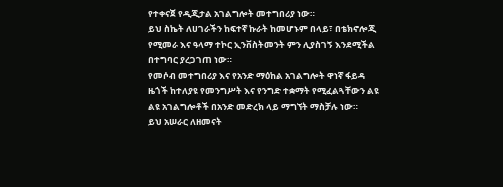የተቀናጀ የዲጂታል አገልግሎት መተግበሪያ ነው።
ይህ ስኬት ለሀገራችን ከፍተኛ ኩራት ከመሆኑም በላይ፣ በቴክኖሎጂ የሚመራ እና ዓላማ ተኮር ኢንቨስትመንት ምን ሊያስገኝ እንደሚችል በተግባር ያረጋገጠ ነው።
የመሶብ መተግበሪያ እና የአንድ ማዕከል አገልግሎት ዋነኛ ፋይዳ ዜጎች ከተለያዩ የመንግሥት እና የንግድ ተቋማት የሚፈልጓቸውን ልዩ ልዩ አገልግሎቶች በአንድ መድረክ ላይ ማግኘት ማስቻሉ ነው።
ይህ አሠራር ለዘመናት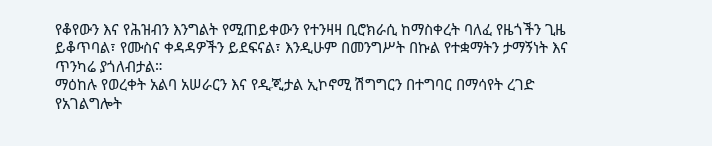የቆየውን እና የሕዝብን እንግልት የሚጠይቀውን የተንዛዛ ቢሮክራሲ ከማስቀረት ባለፈ የዜጎችን ጊዜ ይቆጥባል፣ የሙስና ቀዳዳዎችን ይደፍናል፣ እንዲሁም በመንግሥት በኩል የተቋማትን ታማኝነት እና ጥንካሬ ያጎለብታል።
ማዕከሉ የወረቀት አልባ አሠራርን እና የዲጂታል ኢኮኖሚ ሽግግርን በተግባር በማሳየት ረገድ የአገልግሎት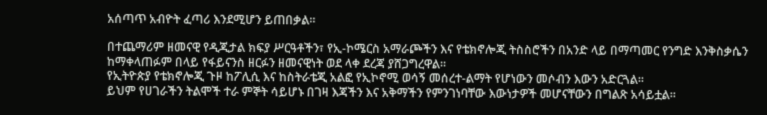አሰጣጥ አብዮት ፈጣሪ እንደሚሆን ይጠበቃል።

በተጨማሪም ዘመናዊ የዲጂታል ክፍያ ሥርዓቶችን፣ የኢ-ኮሜርስ አማራጮችን እና የቴክኖሎጂ ትስስሮችን በአንድ ላይ በማጣመር የንግድ እንቅስቃሴን ከማቀላጠፉም በላይ የፋይናንስ ዘርፉን ዘመናዊነት ወደ ላቀ ደረጃ ያሸጋግረዋል።
የኢትዮጵያ የቴክኖሎጂ ጉዞ ከፖሊሲ እና ከስትራቴጂ አልፎ የኢኮኖሚ ወሳኝ መሰረተ-ልማት የሆነውን መሶብን እውን አድርጓል፡፡
ይህም የሀገራችን ትልሞች ተራ ምኞት ሳይሆኑ በገዛ እጃችን እና አቅማችን የምንገነባቸው እውነታዎች መሆናቸውን በግልጽ አሳይቷል።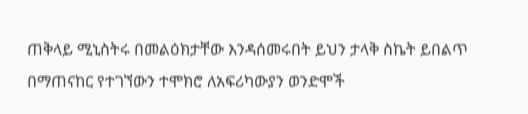ጠቅላይ ሚኒስትሩ በመልዕክታቸው እንዳሰመሩበት ይህን ታላቅ ስኬት ይበልጥ በማጠናከር የተገኘውን ተሞክሮ ለአፍሪካውያን ወንድሞች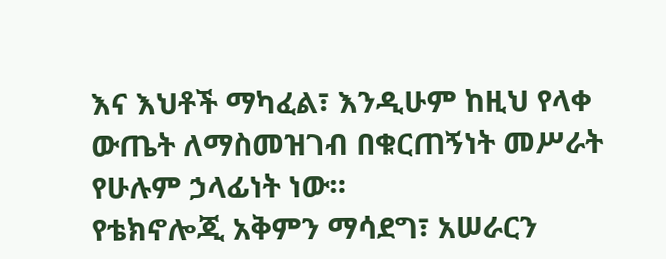እና እህቶች ማካፈል፣ እንዲሁም ከዚህ የላቀ ውጤት ለማስመዝገብ በቁርጠኝነት መሥራት የሁሉም ኃላፊነት ነው።
የቴክኖሎጂ አቅምን ማሳደግ፣ አሠራርን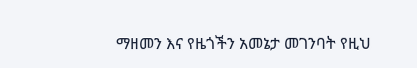ማዘመን እና የዜጎችን አመኔታ መገንባት የዚህ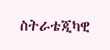ስትራቴጂካዊ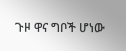ጉዞ ዋና ግቦች ሆነው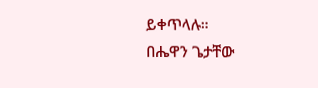ይቀጥላሉ።
በሔዋን ጌታቸው